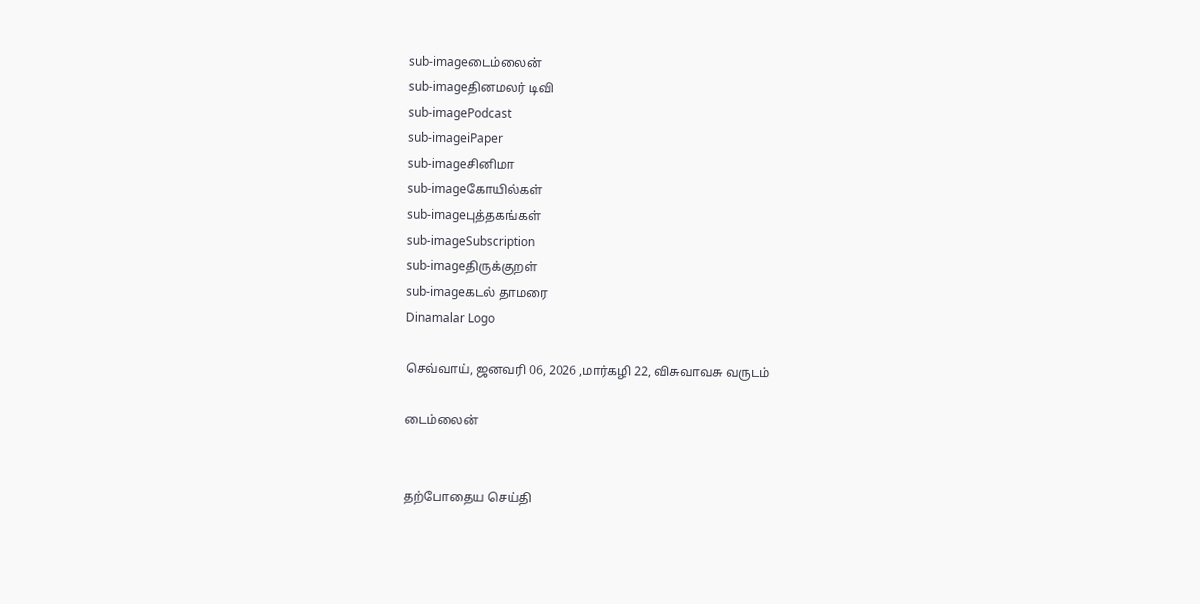sub-imageடைம்லைன்
sub-imageதினமலர் டிவி
sub-imagePodcast
sub-imageiPaper
sub-imageசினிமா
sub-imageகோயில்கள்
sub-imageபுத்தகங்கள்
sub-imageSubscription
sub-imageதிருக்குறள்
sub-imageகடல் தாமரை
Dinamalar Logo

செவ்வாய், ஜனவரி 06, 2026 ,மார்கழி 22, விசுவாவசு வருடம்

டைம்லைன்


தற்போதைய செய்தி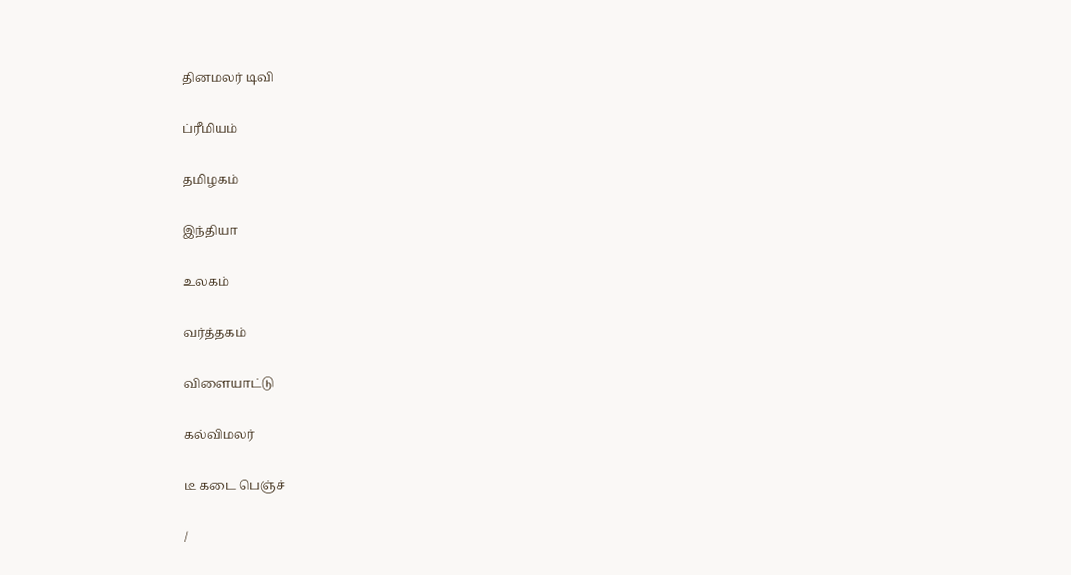தினமலர் டிவி


ப்ரீமியம்


தமிழகம்


இந்தியா


உலகம்


வர்த்தகம்


விளையாட்டு


கல்விமலர்


டீ கடை பெஞ்ச்


/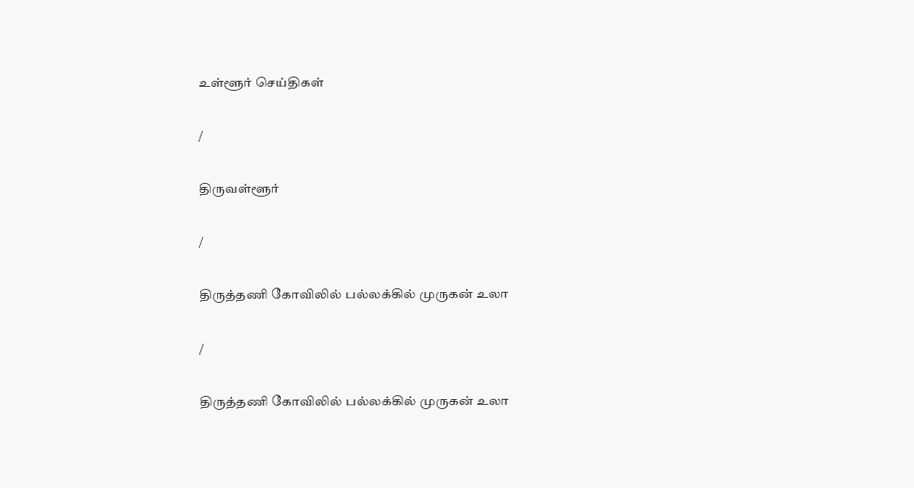உள்ளூர் செய்திகள்

/

திருவள்ளூர்

/

திருத்தணி கோவிலில் பல்லக்கில் முருகன் உலா

/

திருத்தணி கோவிலில் பல்லக்கில் முருகன் உலா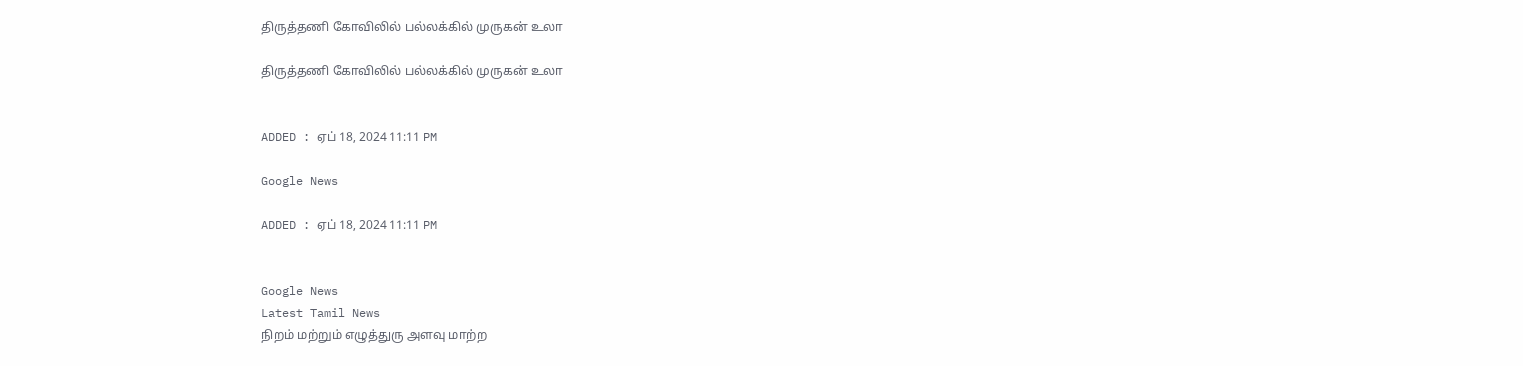திருத்தணி கோவிலில் பல்லக்கில் முருகன் உலா

திருத்தணி கோவிலில் பல்லக்கில் முருகன் உலா


ADDED : ஏப் 18, 2024 11:11 PM

Google News

ADDED : ஏப் 18, 2024 11:11 PM


Google News
Latest Tamil News
நிறம் மற்றும் எழுத்துரு அளவு மாற்ற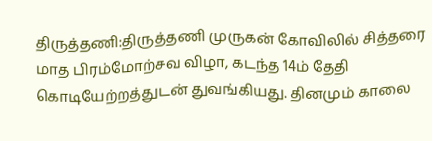திருத்தணி:திருத்தணி முருகன் கோவிலில் சித்தரை மாத பிரம்மோற்சவ விழா, கடந்த 14ம் தேதி கொடியேற்றத்துடன் துவங்கியது. தினமும் காலை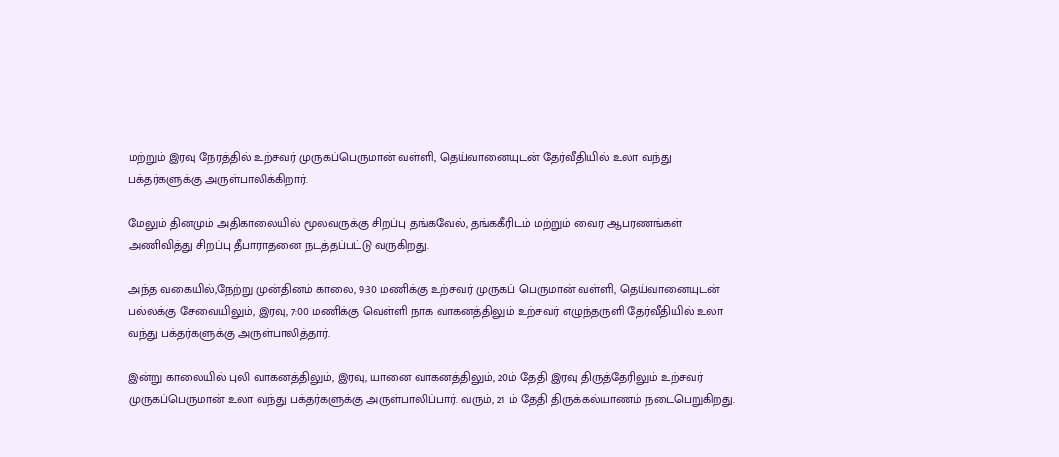மற்றும் இரவு நேரத்தில் உற்சவர் முருகப்பெருமான் வள்ளி, தெய்வானையுடன் தேர்வீதியில் உலா வந்து பக்தர்களுக்கு அருள்பாலிக்கிறார்.

மேலும் தினமும் அதிகாலையில் மூலவருக்கு சிறப்பு தங்கவேல், தங்ககீரிடம் மற்றும் வைர ஆபரணங்கள் அணிவித்து சிறப்பு தீபாராதனை நடத்தப்பட்டு வருகிறது.

அந்த வகையில்,நேற்று முன்தினம் காலை, 9:30 மணிக்கு உற்சவர் முருகப் பெருமான் வள்ளி, தெய்வானையுடன் பல்லக்கு சேவையிலும், இரவு, 7:00 மணிக்கு வெள்ளி நாக வாகனத்திலும் உற்சவர் எழுந்தருளி தேர்வீதியில் உலா வந்து பக்தர்களுக்கு அருள்பாலித்தார்.

இன்று காலையில் புலி வாகனத்திலும், இரவு, யானை வாகனத்திலும், 20ம் தேதி இரவு திருத்தேரிலும் உற்சவர் முருகப்பெருமான் உலா வந்து பக்தர்களுக்கு அருள்பாலிப்பார். வரும், 21 ம் தேதி திருக்கல்யாணம் நடைபெறுகிறது.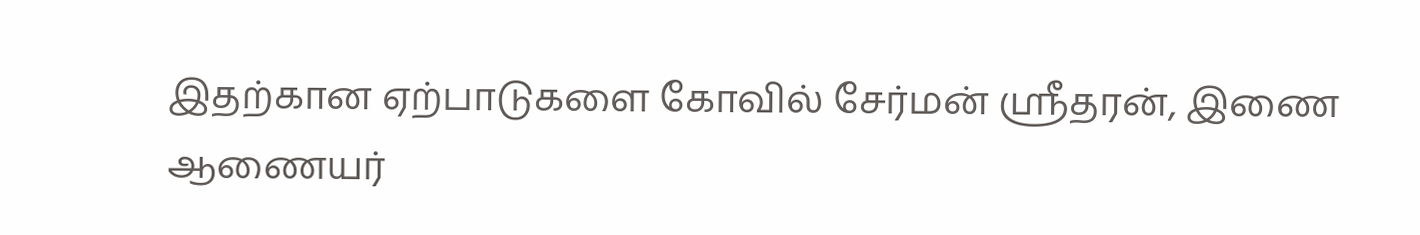இதற்கான ஏற்பாடுகளை கோவில் சேர்மன் ஸ்ரீதரன், இணை ஆணையர்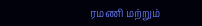ரமணி மற்றும்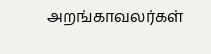அறங்காவலர்கள்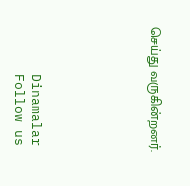செய்து வருகின்றனர்.






      Dinamalar
      Follow us